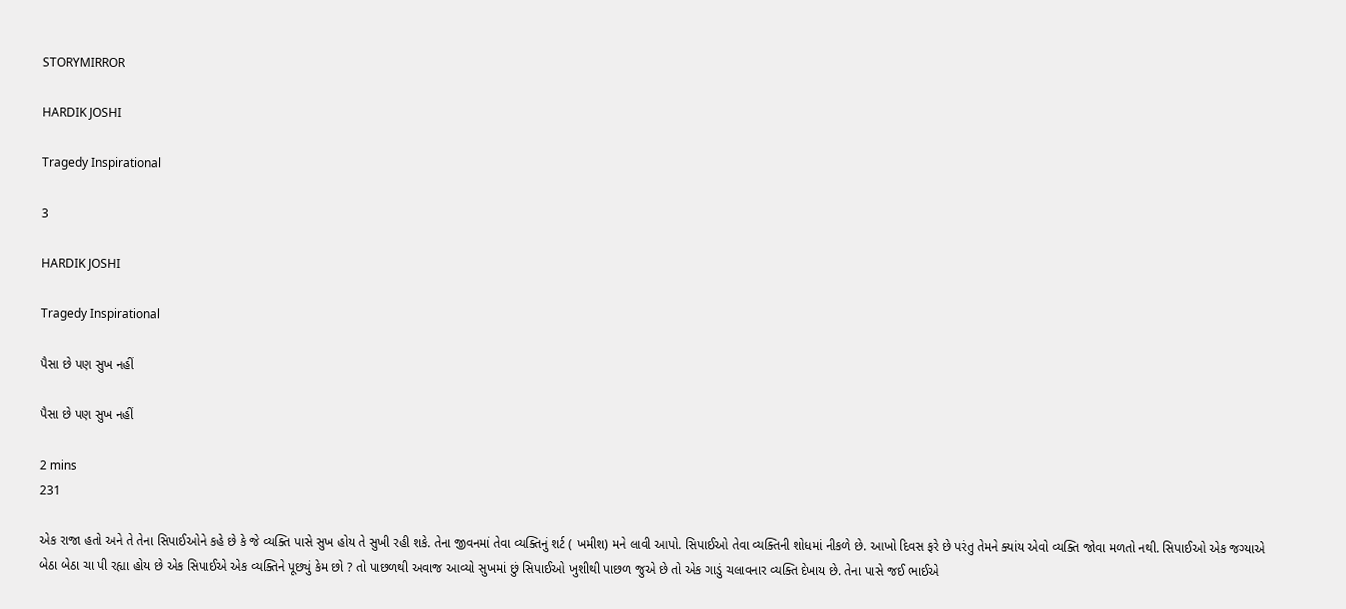STORYMIRROR

HARDIK JOSHI

Tragedy Inspirational

3

HARDIK JOSHI

Tragedy Inspirational

પૈસા છે પણ સુખ નહીં

પૈસા છે પણ સુખ નહીં

2 mins
231

એક રાજા હતો અને તે તેના સિપાઈઓને કહે છે કે જે વ્યક્તિ પાસે સુખ હોય તે સુખી રહી શકે. તેના જીવનમાં તેવા વ્યક્તિનું શર્ટ ( ખમીશ) મને લાવી આપો. સિપાઈઓ તેવા વ્યક્તિની શોધમાં નીકળે છે. આખો દિવસ ફરે છે પરંતુ તેમને ક્યાંય એવો વ્યક્તિ જોવા મળતો નથી. સિપાઈઓ એક જગ્યાએ બેઠા બેઠા ચા પી રહ્યા હોય છે એક સિપાઈએ એક વ્યક્તિને પૂછ્યું કેમ છો ? તો પાછળથી અવાજ આવ્યો સુખમાં છું સિપાઈઓ ખુશીથી પાછળ જુએ છે તો એક ગાડું ચલાવનાર વ્યક્તિ દેખાય છે. તેના પાસે જઈ ભાઈએ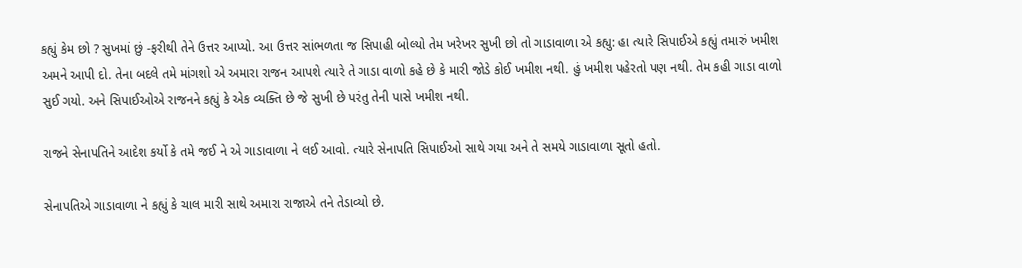કહ્યું કેમ છો ? સુખમાં છું -ફરીથી તેને ઉત્તર આપ્યો. આ ઉત્તર સાંભળતા જ સિપાહી બોલ્યો તેમ ખરેખર સુખી છો તો ગાડાવાળા એ કહ્યુ: હા ત્યારે સિપાઈએ કહ્યું તમારું ખમીશ અમને આપી દો. તેના બદલે તમે માંગશો એ અમારા રાજન આપશે ત્યારે તે ગાડા વાળો કહે છે કે મારી જોડે કોઈ ખમીશ નથી. હું ખમીશ પહેરતો પણ નથી. તેમ કહી ગાડા વાળો સુઈ ગયો. અને સિપાઈઓએ રાજનને કહ્યું કે એક વ્યક્તિ છે જે સુખી છે પરંતુ તેની પાસે ખમીશ નથી.

રાજને સેનાપતિને આદેશ કર્યો કે તમે જઈ ને એ ગાડાવાળા ને લઈ આવો. ત્યારે સેનાપતિ સિપાઈઓ સાથે ગયા અને તે સમયે ગાડાવાળા સૂતો હતો.

સેનાપતિએ ગાડાવાળા ને કહ્યું કે ચાલ મારી સાથે અમારા રાજાએ તને તેડાવ્યો છે.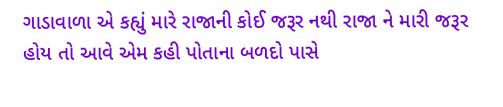ગાડાવાળા એ કહ્યું મારે રાજાની કોઈ જરૂર નથી રાજા ને મારી જરૂર હોય તો આવે એમ કહી પોતાના બળદો પાસે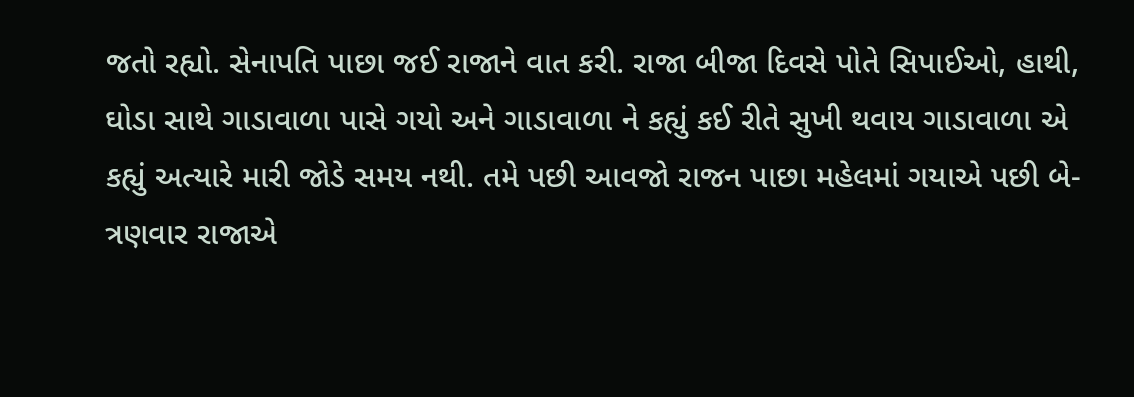જતો રહ્યો. સેનાપતિ પાછા જઈ રાજાને વાત કરી. રાજા બીજા દિવસે પોતે સિપાઈઓ, હાથી, ઘોડા સાથે ગાડાવાળા પાસે ગયો અને ગાડાવાળા ને કહ્યું કઈ રીતે સુખી થવાય ગાડાવાળા એ કહ્યું અત્યારે મારી જોડે સમય નથી. તમે પછી આવજો રાજન પાછા મહેલમાં ગયાએ પછી બે-ત્રણવાર રાજાએ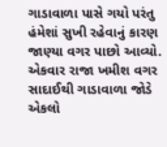ગાડાવાળા પાસે ગયો પરંતુ હંમેશાં સુખી રહેવાનું કારણ જાણ્યા વગર પાછો આવ્યો. એકવાર રાજા ખમીશ વગર સાદાઈથી ગાડાવાળા જોડે એકલો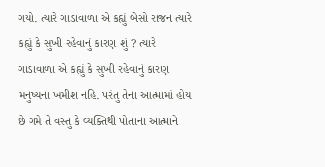ગયો. ત્યારે ગાડાવાળા એ કહ્યું બેસો રાજન ત્યારે કહ્યું કે સુખી રહેવાનું કારણ શું ? ત્યારે ગાડાવાળા એ કહ્યું કે સુખી રહેવાનું કારણ મનુષ્યના ખમીશ નહિ. પરંતુ તેના આત્મામાં હોય છે ગમે તે વસ્તુ કે વ્યક્તિથી પોતાના આત્માને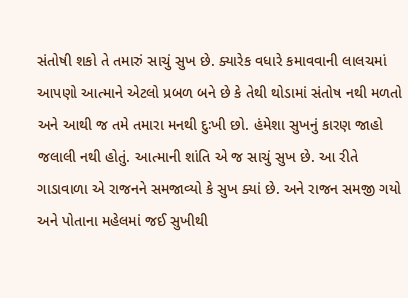સંતોષી શકો તે તમારું સાચું સુખ છે. ક્યારેક વધારે કમાવવાની લાલચમાં આપણો આત્માને એટલો પ્રબળ બને છે કે તેથી થોડામાં સંતોષ નથી મળતો અને આથી જ તમે તમારા મનથી દુઃખી છો. હંમેશા સુખનું કારણ જાહો જલાલી નથી હોતું. આત્માની શાંતિ એ જ સાચું સુખ છે. આ રીતે ગાડાવાળા એ રાજનને સમજાવ્યો કે સુખ ક્યાં છે. અને રાજન સમજી ગયો અને પોતાના મહેલમાં જઈ સુખીથી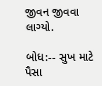જીવન જીવવા લાગ્યો.

બોધ:-- સુખ માટે પૈસા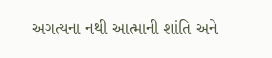અગત્યના નથી આત્માની શાંતિ અને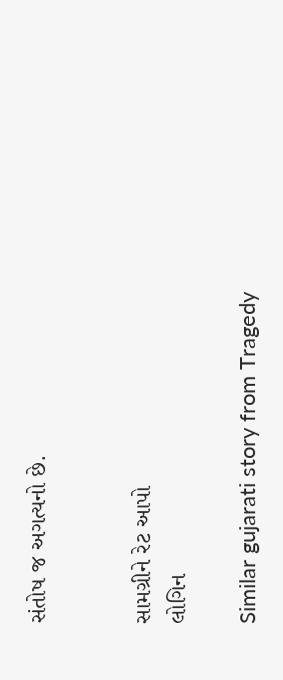સંતોષ જ અગત્યનો છે.


સામગ્રીને રેટ આપો
લોગિન

Similar gujarati story from Tragedy